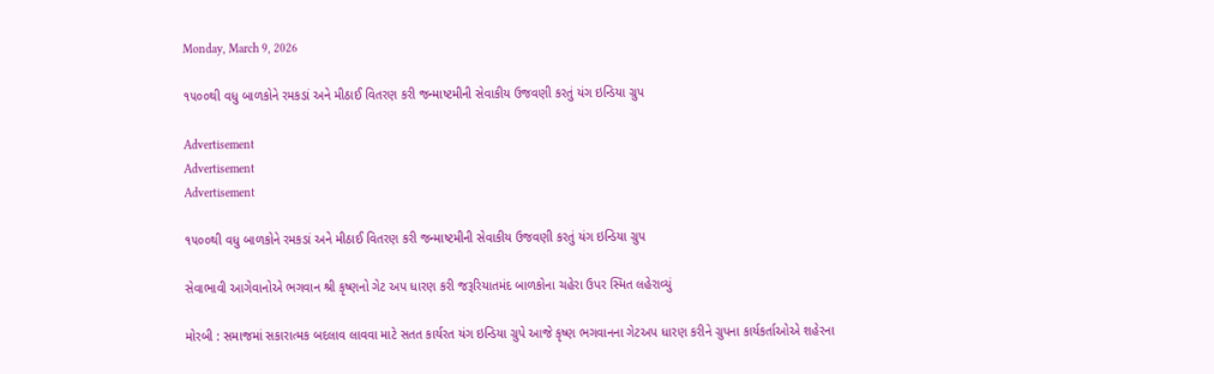Monday, March 9, 2026

૧૫૦૦થી વધુ બાળકોને રમકડાં અને મીઠાઈ વિતરણ કરી જન્માષ્ટમીની સેવાકીય ઉજવણી કરતું યંગ ઇન્ડિયા ગ્રુપ

Advertisement
Advertisement
Advertisement

૧૫૦૦થી વધુ બાળકોને રમકડાં અને મીઠાઈ વિતરણ કરી જન્માષ્ટમીની સેવાકીય ઉજવણી કરતું યંગ ઇન્ડિયા ગ્રુપ

સેવાભાવી આગેવાનોએ ભગવાન શ્રી કૃષ્ણનો ગેટ અપ ધારણ કરી જરૂરિયાતમંદ બાળકોના ચહેરા ઉપર સ્મિત લહેરાવ્યું

મોરબી : સમાજમાં સકારાત્મક બદલાવ લાવવા માટે સતત કાર્યરત યંગ ઇન્ડિયા ગ્રુપે આજે કૃષ્ણ ભગવાનના ગેટઅપ ધારણ કરીને ગ્રુપના કાર્યકર્તાઓએ શહેરના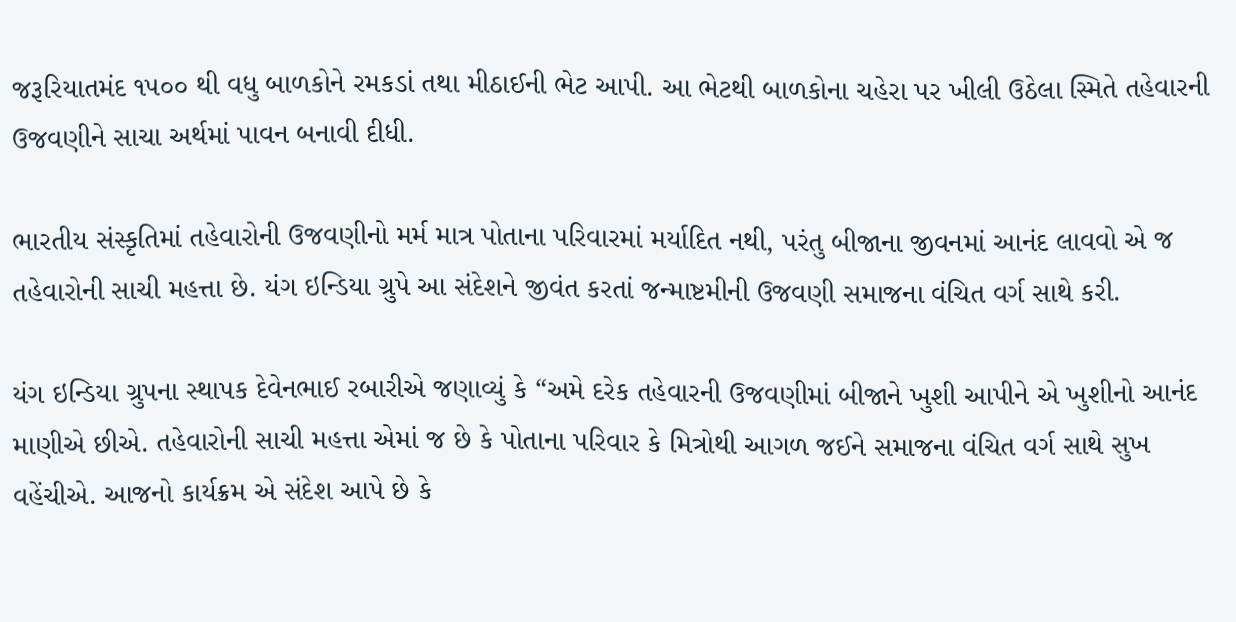જરૂરિયાતમંદ ૧૫૦૦ થી વધુ બાળકોને રમકડાં તથા મીઠાઈની ભેટ આપી. આ ભેટથી બાળકોના ચહેરા પર ખીલી ઉઠેલા સ્મિતે તહેવારની ઉજવણીને સાચા અર્થમાં પાવન બનાવી દીધી.

ભારતીય સંસ્કૃતિમાં તહેવારોની ઉજવણીનો મર્મ માત્ર પોતાના પરિવારમાં મર્યાદિત નથી, પરંતુ બીજાના જીવનમાં આનંદ લાવવો એ જ તહેવારોની સાચી મહત્તા છે. યંગ ઇન્ડિયા ગ્રુપે આ સંદેશને જીવંત કરતાં જન્માષ્ટમીની ઉજવણી સમાજના વંચિત વર્ગ સાથે કરી.

યંગ ઇન્ડિયા ગ્રુપના સ્થાપક દેવેનભાઈ રબારીએ જણાવ્યું કે “અમે દરેક તહેવારની ઉજવણીમાં બીજાને ખુશી આપીને એ ખુશીનો આનંદ માણીએ છીએ. તહેવારોની સાચી મહત્તા એમાં જ છે કે પોતાના પરિવાર કે મિત્રોથી આગળ જઈને સમાજના વંચિત વર્ગ સાથે સુખ વહેંચીએ. આજનો કાર્યક્રમ એ સંદેશ આપે છે કે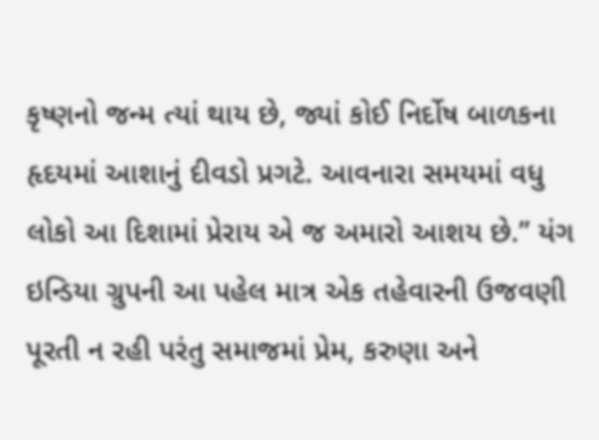કૃષ્ણનો જન્મ ત્યાં થાય છે, જ્યાં કોઈ નિર્દોષ બાળકના હૃદયમાં આશાનું દીવડો પ્રગટે. આવનારા સમયમાં વધુ લોકો આ દિશામાં પ્રેરાય એ જ અમારો આશય છે.” યંગ ઇન્ડિયા ગ્રુપની આ પહેલ માત્ર એક તહેવારની ઉજવણી પૂરતી ન રહી પરંતુ સમાજમાં પ્રેમ, કરુણા અને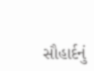સૌહાર્દનું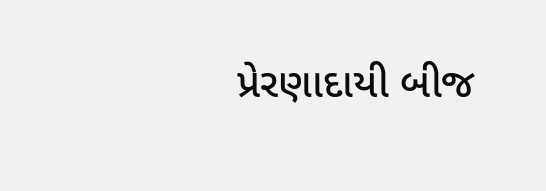પ્રેરણાદાયી બીજ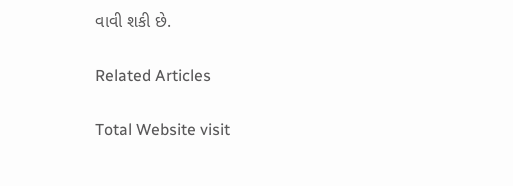વાવી શકી છે.

Related Articles

Total Website visit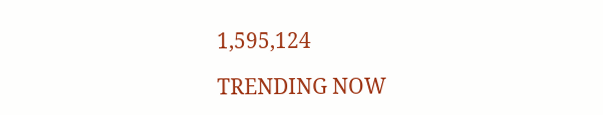1,595,124

TRENDING NOW